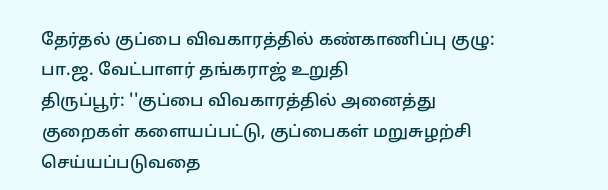தேர்தல் குப்பை விவகாரத்தில் கண்காணிப்பு குழு: பா.ஜ. வேட்பாளர் தங்கராஜ் உறுதி
திருப்பூர்: ''குப்பை விவகாரத்தில் அனைத்து குறைகள் களையப்பட்டு, குப்பைகள் மறுசுழற்சி செய்யப்படுவதை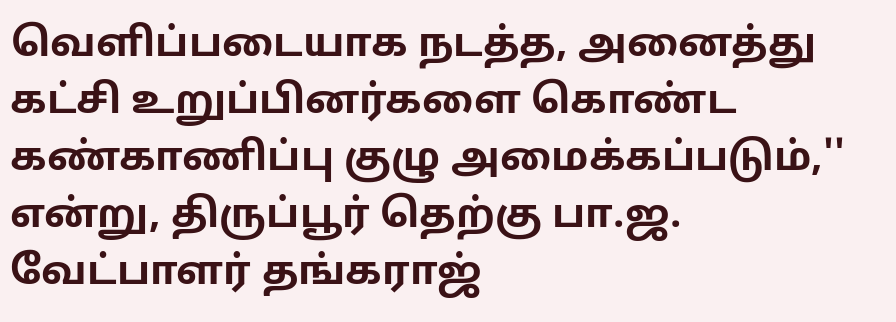வெளிப்படையாக நடத்த, அனைத்து கட்சி உறுப்பினர்களை கொண்ட கண்காணிப்பு குழு அமைக்கப்படும்,'' என்று, திருப்பூர் தெற்கு பா.ஜ. வேட்பாளர் தங்கராஜ்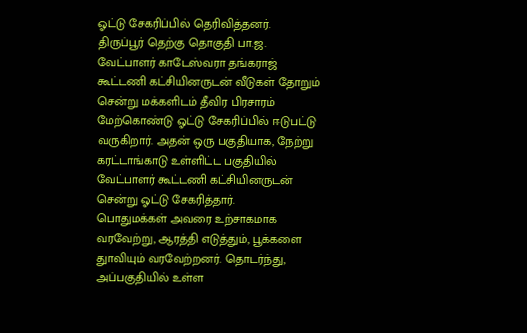ஓட்டு சேகரிப்பில் தெரிவித்தனர்.
திருப்பூர் தெற்கு தொகுதி பா.ஜ. வேட்பாளர் காடேஸ்வரா தங்கராஜ் கூட்டணி கட்சியினருடன் வீடுகள் தோறும் சென்று மக்களிடம் தீவிர பிரசாரம் மேற்கொண்டு ஓட்டு சேகரிப்பில் ஈடுபட்டு வருகிறார். அதன் ஒரு பகுதியாக, நேற்று கரட்டாங்காடு உள்ளிட்ட பகுதியில் வேட்பாளர் கூட்டணி கட்சியினருடன் சென்று ஓட்டு சேகரித்தார்.
பொதுமக்கள் அவரை உற்சாகமாக வரவேற்று, ஆரத்தி எடுத்தும், பூக்களை துாவியும் வரவேற்றனர். தொடர்ந்து, அப்பகுதியில் உள்ள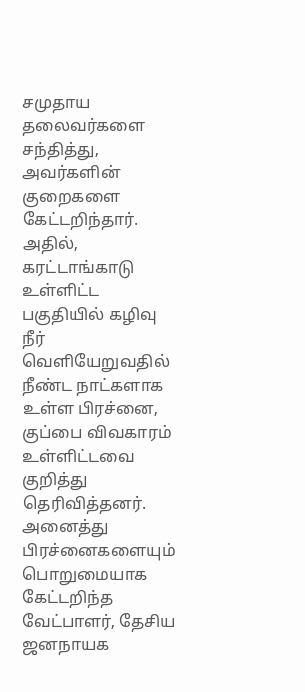சமுதாய தலைவர்களை சந்தித்து, அவர்களின் குறைகளை கேட்டறிந்தார். அதில், கரட்டாங்காடு உள்ளிட்ட பகுதியில் கழிவு நீர் வெளியேறுவதில் நீண்ட நாட்களாக உள்ள பிரச்னை, குப்பை விவகாரம் உள்ளிட்டவை குறித்து தெரிவித்தனர். அனைத்து பிரச்னைகளையும் பொறுமையாக கேட்டறிந்த வேட்பாளர், தேசிய ஜனநாயக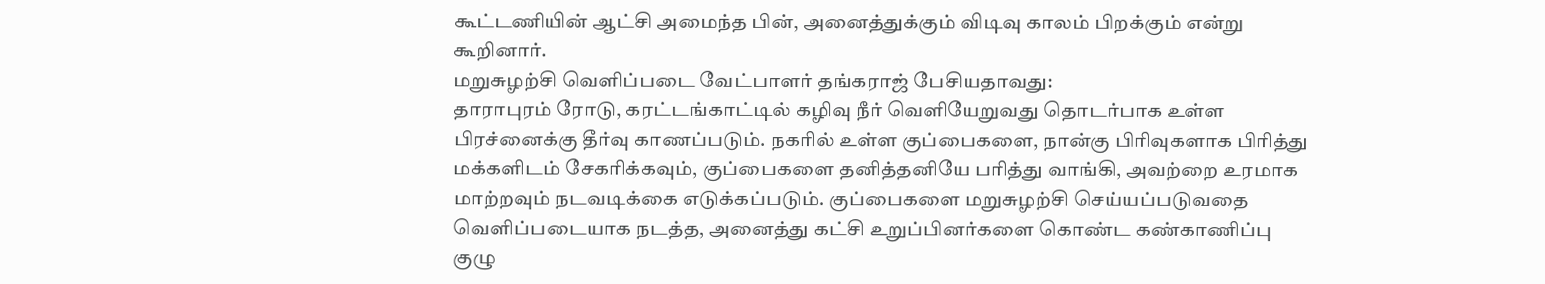கூட்டணியின் ஆட்சி அமைந்த பின், அனைத்துக்கும் விடிவு காலம் பிறக்கும் என்று கூறினார்.
மறுசுழற்சி வெளிப்படை வேட்பாளர் தங்கராஜ் பேசியதாவது:
தாராபுரம் ரோடு, கரட்டங்காட்டில் கழிவு நீர் வெளியேறுவது தொடர்பாக உள்ள பிரச்னைக்கு தீர்வு காணப்படும். நகரில் உள்ள குப்பைகளை, நான்கு பிரிவுகளாக பிரித்து மக்களிடம் சேகரிக்கவும், குப்பைகளை தனித்தனியே பரித்து வாங்கி, அவற்றை உரமாக மாற்றவும் நடவடிக்கை எடுக்கப்படும். குப்பைகளை மறுசுழற்சி செய்யப்படுவதை வெளிப்படையாக நடத்த, அனைத்து கட்சி உறுப்பினர்களை கொண்ட கண்காணிப்பு குழு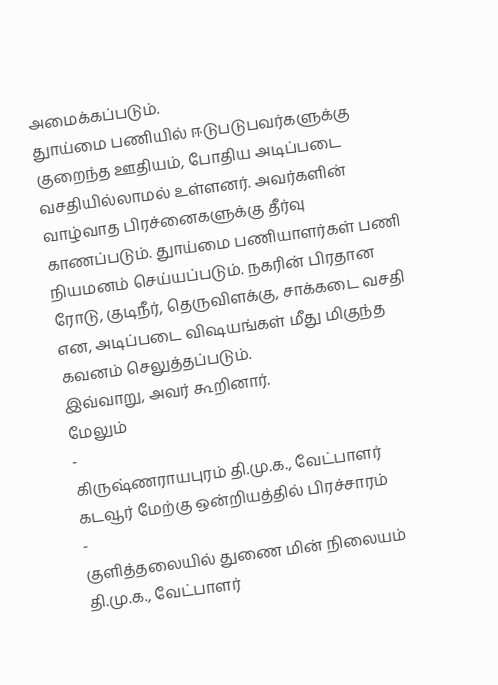அமைக்கப்படும்.
துாய்மை பணியில் ஈடுபடுபவர்களுக்கு குறைந்த ஊதியம், போதிய அடிப்படை வசதியில்லாமல் உள்ளனர். அவர்களின் வாழ்வாத பிரச்னைகளுக்கு தீர்வு காணப்படும். துாய்மை பணியாளர்கள் பணி நியமனம் செய்யப்படும். நகரின் பிரதான ரோடு, குடிநீர், தெருவிளக்கு, சாக்கடை வசதி என, அடிப்படை விஷயங்கள் மீது மிகுந்த கவனம் செலுத்தப்படும்.
இவ்வாறு, அவர் கூறினார்.
மேலும்
-
கிருஷ்ணராயபுரம் தி.மு.க., வேட்பாளர் கடவூர் மேற்கு ஒன்றியத்தில் பிரச்சாரம்
-
குளித்தலையில் துணை மின் நிலையம் தி.மு.க., வேட்பாளர்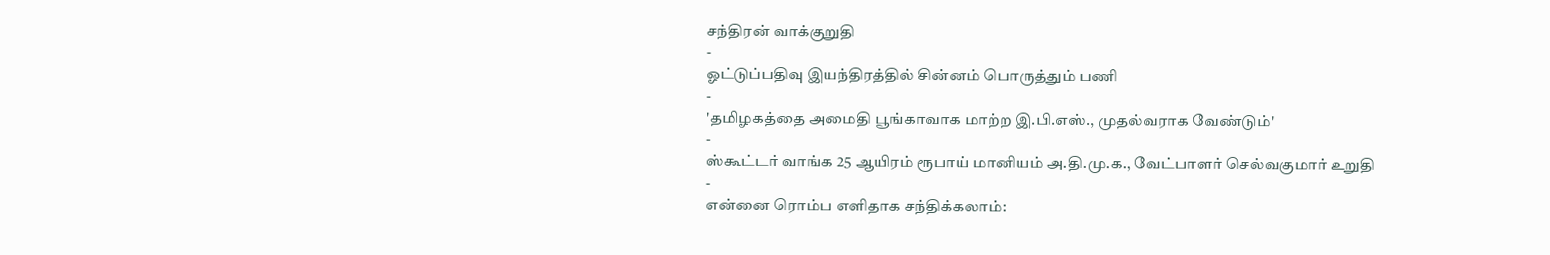சந்திரன் வாக்குறுதி
-
ஓட்டுப்பதிவு இயந்திரத்தில் சின்னம் பொருத்தும் பணி
-
'தமிழகத்தை அமைதி பூங்காவாக மாற்ற இ.பி.எஸ்., முதல்வராக வேண்டும்'
-
ஸ்கூட்டர் வாங்க 25 ஆயிரம் ரூபாய் மானியம் அ.தி.மு.க., வேட்பாளர் செல்வகுமார் உறுதி
-
என்னை ரொம்ப எளிதாக சந்திக்கலாம்: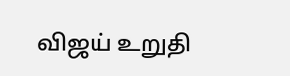விஜய் உறுதி